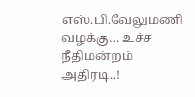எஸ்.பி.வேலுமணி வழக்கு… உச்ச நீதிமன்றம் அதிரடி..!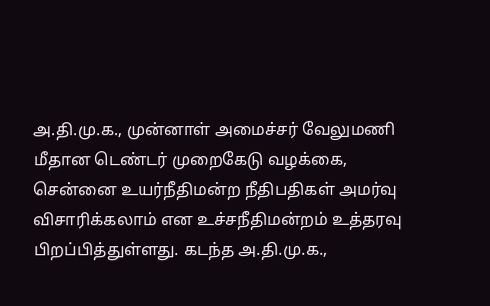அ.தி.மு.க., முன்னாள் அமைச்சர் வேலுமணி மீதான டெண்டர் முறைகேடு வழக்கை, சென்னை உயர்நீதிமன்ற நீதிபதிகள் அமர்வு விசாரிக்கலாம் என உச்சநீதிமன்றம் உத்தரவு பிறப்பித்துள்ளது. கடந்த அ.தி.மு.க.,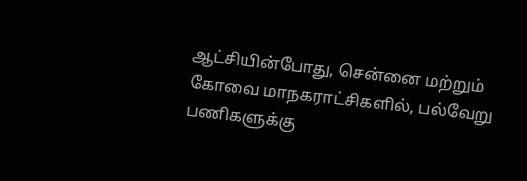ஆட்சியின்போது, சென்னை மற்றும் கோவை மாநகராட்சிகளில், பல்வேறு பணிகளுக்கு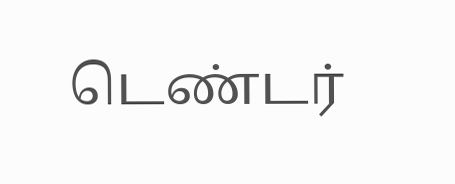டெண்டர்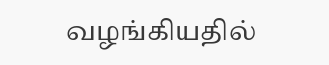வழங்கியதில்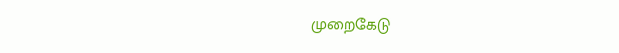முறைகேடு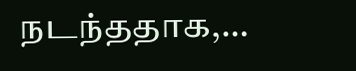நடந்ததாக,…